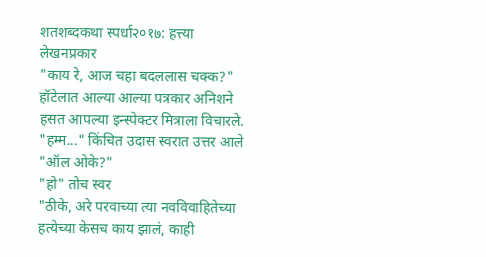शतशब्दकथा स्पर्धा२०१७: हत्त्या
लेखनप्रकार
"काय रे, आज चहा बदललास चक्क?" हॉटेलात आल्या आल्या पत्रकार अनिशने हसत आपल्या इन्स्पेक्टर मित्राला विचारले.
"हम्म..." किंचित उदास स्वरात उत्तर आले
"ऑल ओके?"
"हो" तोच स्वर
"ठीके, अरे परवाच्या त्या नवविवाहितेच्या हत्येच्या केसच काय झालं, काही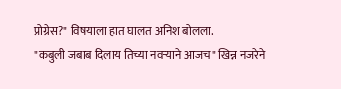प्रोग्रेस?" विषयाला हात घालत अनिश बोलला.
"कबुली जबाब दिलाय तिच्या नवऱ्याने आजच" खिन्न नजरेने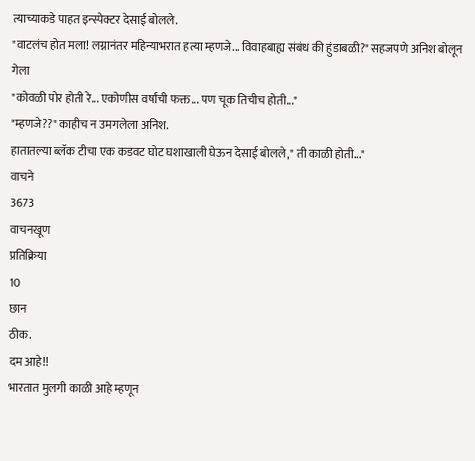त्याच्याकडे पाहत इन्स्पेक्टर देसाई बोलले.
"वाटलंच होत मला! लग्नानंतर महिन्याभरात हत्या म्हणजे... विवाहबाह्य संबंध की हुंडाबळी?" सहजपणे अनिश बोलून गेला
"कोवळी पोर होती रे... एकोणीस वर्षांची फक्त... पण चूक तिचीच होती..."
"म्हणजे??" काहीच न उमगलेला अनिश.
हातातल्या ब्लॅक टीचा एक कडवट घोट घशाखाली घेऊन देसाई बोलले," ती काळी होती..."
वाचने
3673
वाचनखूण
प्रतिक्रिया
10
छान
ठीक.
दम आहे!!
भारतात मुलगी काळी आहे म्हणून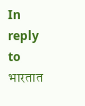In reply to भारतात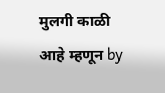मुलगी काळी आहे म्हणून by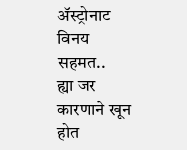ॲस्ट्रोनाट विनय
सहमत..
ह्या जर कारणाने खून होत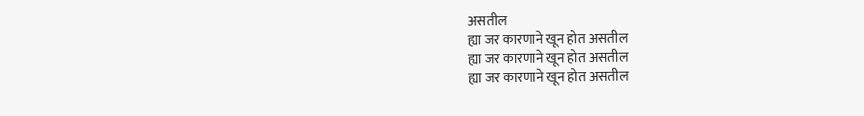असतील
ह्या जर कारणाने खून होत असतील
ह्या जर कारणाने खून होत असतील
ह्या जर कारणाने खून होत असतील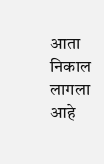आता निकाल लागला आहे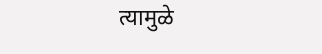त्यामुळे